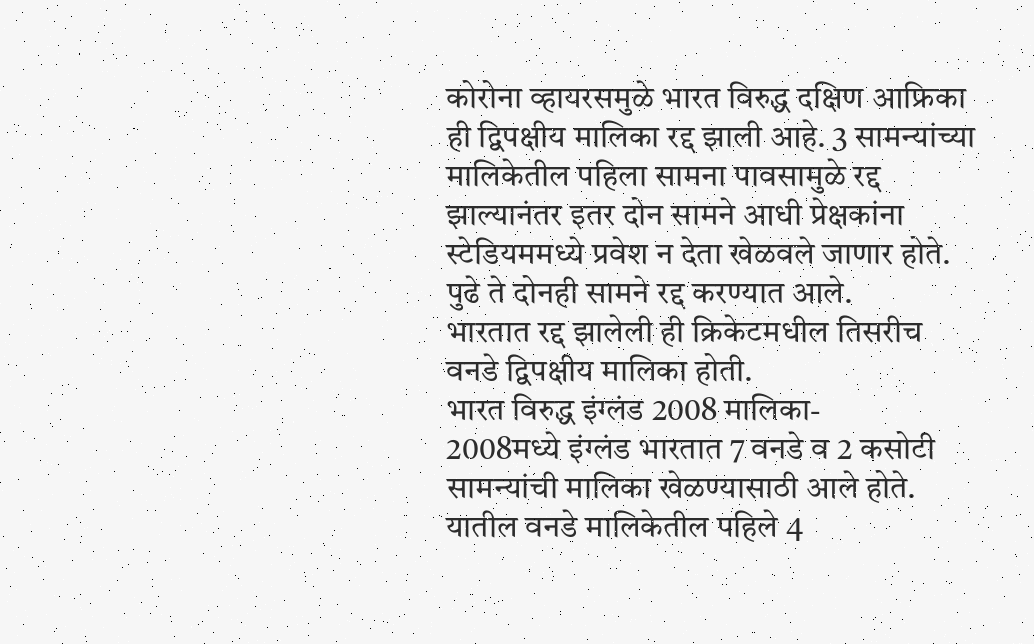कोरोना व्हायरसमुळे भारत विरुद्ध दक्षिण आफ्रिका ही द्विपक्षीय मालिका रद्द झाली आहे. 3 सामन्यांच्या मालिकेतील पहिला सामना पावसामुळे रद्द झाल्यानंतर इतर दोन सामने आधी प्रेक्षकांना स्टेडियममध्ये प्रवेश न देता खेळवले जाणार होते. पुढे ते दोनही सामने रद्द करण्यात आले.
भारतात रद्द झालेली ही क्रिकेटमधील तिसरीच वनडे द्विपक्षीय मालिका होती.
भारत विरुद्ध इंग्लंड 2008 मालिका-
2008मध्ये इंग्लंड भारतात 7 वनडे व 2 कसोटी सामन्यांची मालिका खेळण्यासाठी आले होते. यातील वनडे मालिकेतील पहिले 4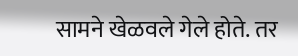सामने खेळवले गेले होते. तर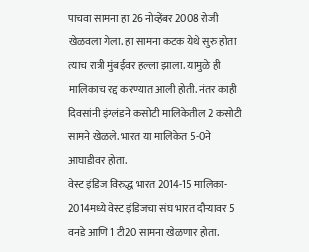पाचवा सामना हा 26 नोव्हेंबर 2008 रोजी खेळवला गेला. हा सामना कटक येथे सुरु होता त्याच रात्री मुंबईवर हल्ला झाला. यामुळे ही मालिकाच रद्द करण्यात आली होती. नंतर काही दिवसांनी इंग्लंडने कसोटी मालिकेतील 2 कसोटी सामने खेळले. भारत या मालिकेत 5-0ने आघाडीवर होता.
वेस्ट इंडिज विरुद्ध भारत 2014-15 मालिका-
2014मध्ये वेस्ट इंडिजचा संघ भारत दौऱ्यावर 5 वनडे आणि 1 टी20 सामना खेळणार होता.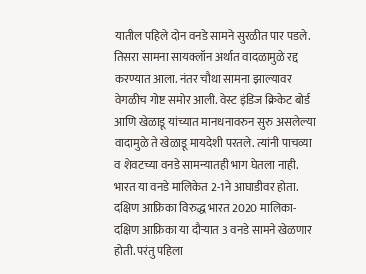यातील पहिले दोन वनडे सामने सुरळीत पार पडले. तिसरा सामना सायक्लॉन अर्थात वादळामुळे रद्द करण्यात आला. नंतर चौथा सामना झाल्यावर वेगळीच गोष्ट समोर आली. वेस्ट इंडिज क्रिकेट बोर्ड आणि खेळाडू यांच्यात मानधनावरुन सुरु असलेल्या वादामुळे ते खेळाडू मायदेशी परतले. त्यांनी पाचव्या व शेवटच्या वनडे सामन्यातही भाग घेतला नाही. भारत या वनडे मालिकेत 2-1ने आघाडीवर होता.
दक्षिण आफ्रिका विरुद्ध भारत 2020 मालिका-
दक्षिण आफ्रिका या दौऱ्यात 3 वनडे सामने खेळणार होती. परंतु पहिला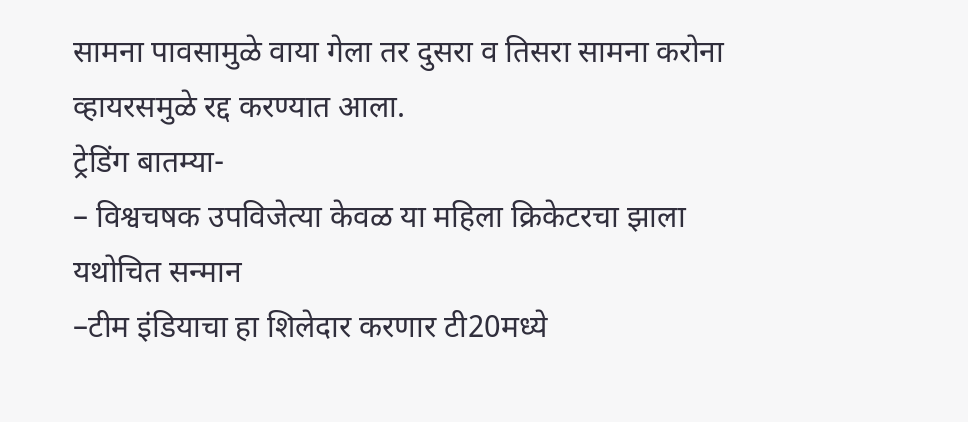सामना पावसामुळे वाया गेला तर दुसरा व तिसरा सामना करोना व्हायरसमुळे रद्द करण्यात आला.
ट्रेडिंग बातम्या-
– विश्वचषक उपविजेत्या केवळ या महिला क्रिकेटरचा झाला यथोचित सन्मान
–टीम इंडियाचा हा शिलेदार करणार टी20मध्ये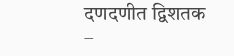दणदणीत द्विशतक
–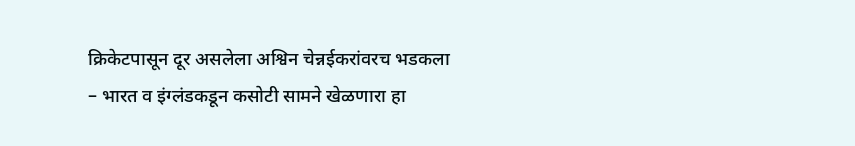क्रिकेटपासून दूर असलेला अश्विन चेन्नईकरांवरच भडकला
– भारत व इंग्लंडकडून कसोटी सामने खेळणारा हा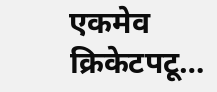एकमेव क्रिकेटपटू…